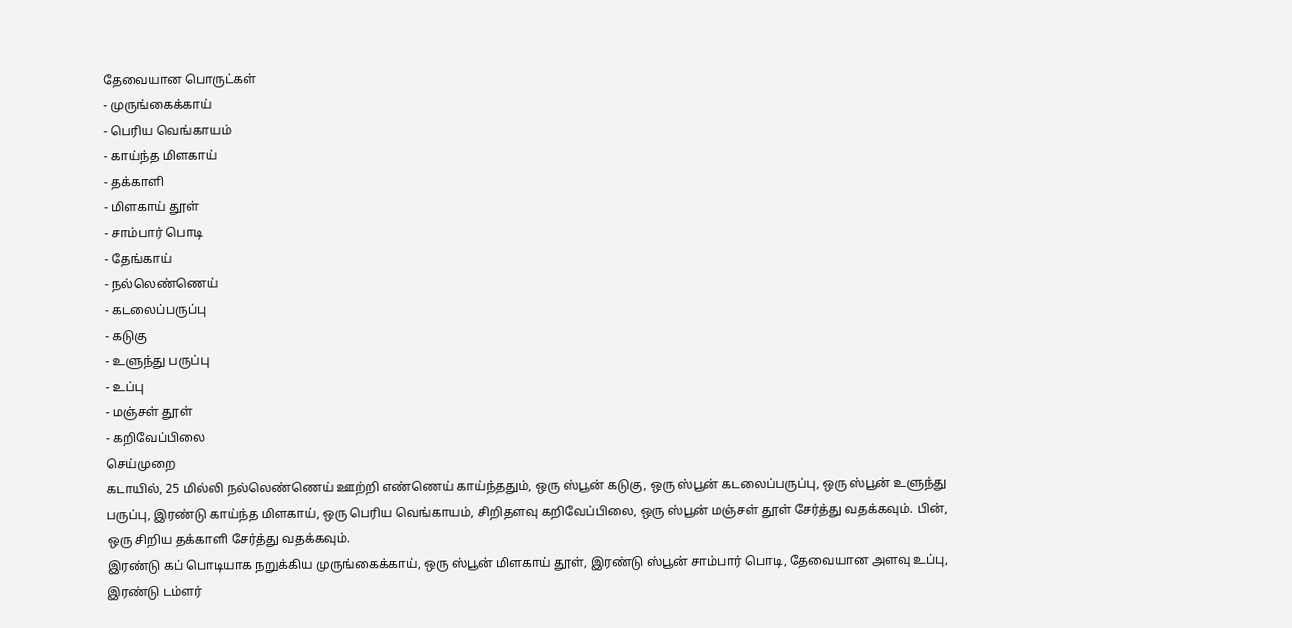தேவையான பொருட்கள்
- முருங்கைக்காய்
- பெரிய வெங்காயம்
- காய்ந்த மிளகாய்
- தக்காளி
- மிளகாய் தூள்
- சாம்பார் பொடி
- தேங்காய்
- நல்லெண்ணெய்
- கடலைப்பருப்பு
- கடுகு
- உளுந்து பருப்பு
- உப்பு
- மஞ்சள் தூள்
- கறிவேப்பிலை
செய்முறை
கடாயில், 25 மில்லி நல்லெண்ணெய் ஊற்றி எண்ணெய் காய்ந்ததும், ஒரு ஸ்பூன் கடுகு, ஒரு ஸ்பூன் கடலைப்பருப்பு, ஒரு ஸ்பூன் உளுந்து பருப்பு, இரண்டு காய்ந்த மிளகாய், ஒரு பெரிய வெங்காயம், சிறிதளவு கறிவேப்பிலை, ஒரு ஸ்பூன் மஞ்சள் தூள் சேர்த்து வதக்கவும். பின், ஒரு சிறிய தக்காளி சேர்த்து வதக்கவும்.
இரண்டு கப் பொடியாக நறுக்கிய முருங்கைக்காய், ஒரு ஸ்பூன் மிளகாய் தூள், இரண்டு ஸ்பூன் சாம்பார் பொடி, தேவையான அளவு உப்பு, இரண்டு டம்ளர்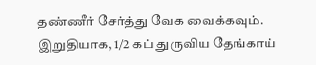தண்ணீர் சேர்த்து வேக வைக்கவும்.
இறுதியாக, 1/2 கப் துருவிய தேங்காய்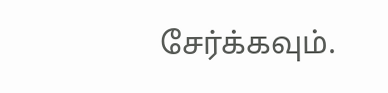சேர்க்கவும்.